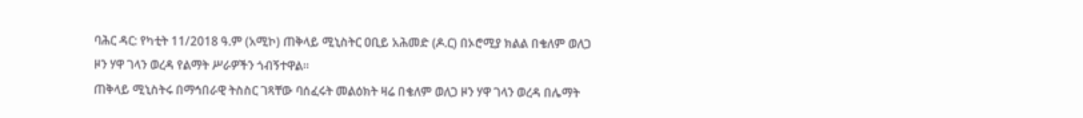ባሕር ዳር: የካቲት 11/2018 ዓ.ም (አሚኮ) ጠቅላይ ሚኒስትር ዐቢይ አሕመድ (ዶ.ር) በኦሮሚያ ክልል በቄለም ወለጋ ዞን ሃዋ ገላን ወረዳ የልማት ሥራዎችን ጎብኝተዋል።
ጠቅላይ ሚኒስትሩ በማኅበራዊ ትስስር ገጻቸው ባሰፈሩት መልዕክት ዛሬ በቄለም ወለጋ ዞን ሃዋ ገላን ወረዳ በሌማት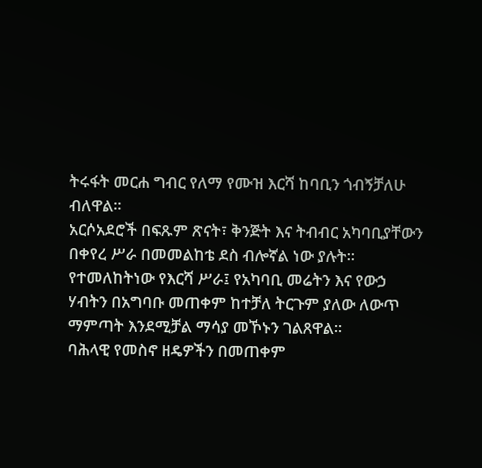ትሩፋት መርሐ ግብር የለማ የሙዝ እርሻ ከባቢን ጎብኝቻለሁ ብለዋል።
አርሶአደሮች በፍጹም ጽናት፣ ቅንጅት እና ትብብር አካባቢያቸውን በቀየረ ሥራ በመመልከቴ ደስ ብሎኛል ነው ያሉት። የተመለከትነው የእርሻ ሥራ፤ የአካባቢ መሬትን እና የውኃ ሃብትን በአግባቡ መጠቀም ከተቻለ ትርጉም ያለው ለውጥ ማምጣት እንደሚቻል ማሳያ መኾኑን ገልጸዋል።
ባሕላዊ የመስኖ ዘዴዎችን በመጠቀም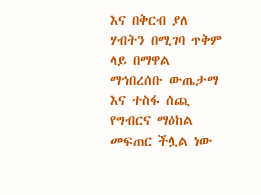እና በቅርብ ያለ ሃብትን በሚገባ ጥቅም ላይ በማዋል ማኅበረሰቡ ውጤታማ እና ተስፋ ሰጪ የግብርና ማዕከል መፍጠር ችሏል ነው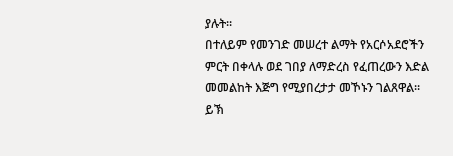ያሉት።
በተለይም የመንገድ መሠረተ ልማት የአርሶአደሮችን ምርት በቀላሉ ወደ ገበያ ለማድረስ የፈጠረውን እድል መመልከት እጅግ የሚያበረታታ መኾኑን ገልጸዋል።
ይኽ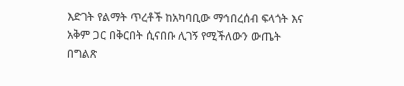እድገት የልማት ጥረቶች ከአካባቢው ማኅበረሰብ ፍላጎት እና አቅም ጋር በቅርበት ሲናበቡ ሊገኝ የሚችለውን ውጤት በግልጽ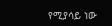የሚያሳይ ነው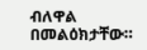ብለዋል በመልዕክታቸው።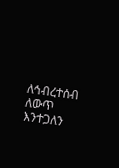ለኅብረተሰብ ለውጥ እንተጋለን